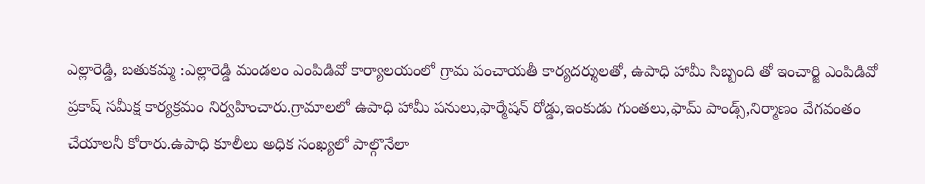ఎల్లారెడ్డి, బతుకమ్మ :ఎల్లారెడ్డి మండలం ఎంపిడివో కార్యాలయంలో గ్రామ పంచాయతీ కార్యదర్శులతో, ఉపాధి హామీ సిబ్బంది తో ఇంచార్జి ఎంపిడివో ప్రకాష్ సమీక్ష కార్యక్రమం నిర్వహించారు.గ్రామాలలో ఉపాధి హామీ పనులు,ఫార్మేషన్ రోడ్డు,ఇంకుడు గుంతలు,ఫామ్ పాండ్స్,నిర్మాణం వేగవంతం చేయాలనీ కోరారు.ఉపాధి కూలీలు అధిక సంఖ్యలో పాల్గొనేలా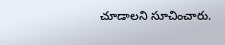చూడాలని సూచించారు.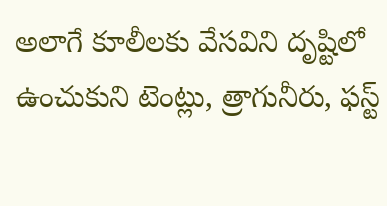అలాగే కూలీలకు వేసవిని దృష్టిలో ఉంచుకుని టెంట్లు, త్రాగునీరు, ఫస్ట్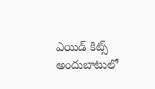ఎయిడ్ కిట్స్ అందుబాటులో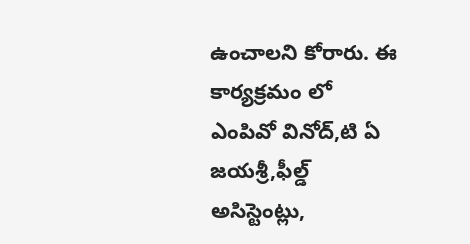ఉంచాలని కోరారు. ఈ కార్యక్రమం లో ఎంపివో వినోద్,టి ఏ జయశ్రీ,ఫీల్డ్ అసిస్టెంట్లు,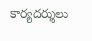కార్యదర్శులు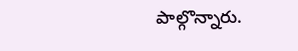పాల్గొన్నారు.